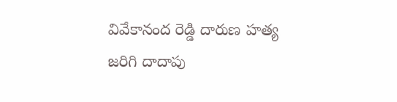వివేకానంద రెడ్డి దారుణ హత్య జరిగి దాదాపు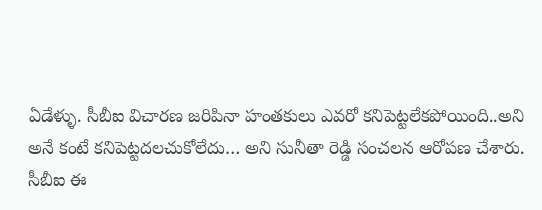ఏడేళ్ళు. సీబీఐ విచారణ జరిపినా హంతకులు ఎవరో కనిపెట్టలేకపోయింది..అని అనే కంటే కనిపెట్టదలచుకోలేదు… అని సునీతా రెడ్డి సంచలన ఆరోపణ చేశారు.
సీబీఐ ఈ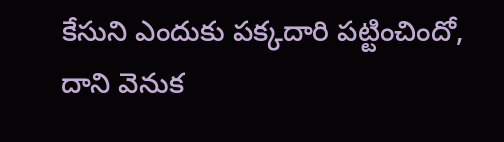కేసుని ఎందుకు పక్కదారి పట్టించిందో, దాని వెనుక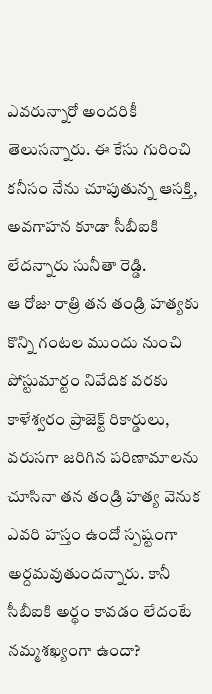ఎవరున్నారో అందరికీ తెలుసన్నారు. ఈ కేసు గురించి కనీసం నేను చూపుతున్న ఆసక్తి, అవగాహన కూడా సీబీఐకి లేదన్నారు సునీతా రెడ్డి.
ఆ రోజు రాత్రి తన తండ్రి హత్యకు కొన్ని గంటల ముందు నుంచి పోస్టుమార్టం నివేదిక వరకు కాళేశ్వరం ప్రాజెక్ట్ రికార్డులు, వరుసగా జరిగిన పరిణామాలను చూసినా తన తండ్రి హత్య వెనుక ఎవరి హస్తం ఉందో స్పష్టంగా అర్దమవుతుందన్నారు. కానీ సీబీఐకి అర్థం కావడం లేదంటే నమ్మశఖ్యంగా ఉందా?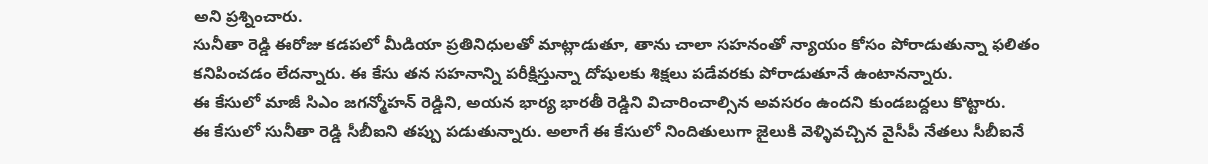అని ప్రశ్నించారు.
సునీతా రెడ్డి ఈరోజు కడపలో మీడియా ప్రతినిధులతో మాట్లాడుతూ, తాను చాలా సహనంతో న్యాయం కోసం పోరాడుతున్నా ఫలితం కనిపించడం లేదన్నారు. ఈ కేసు తన సహనాన్ని పరీక్షిస్తున్నా దోషులకు శిక్షలు పడేవరకు పోరాడుతూనే ఉంటానన్నారు.
ఈ కేసులో మాజీ సిఎం జగన్మోహన్ రెడ్డిని, అయన భార్య భారతీ రెడ్డిని విచారించాల్సిన అవసరం ఉందని కుండబద్దలు కొట్టారు.
ఈ కేసులో సునీతా రెడ్డి సీబీఐని తప్పు పడుతున్నారు. అలాగే ఈ కేసులో నిందితులుగా జైలుకి వెళ్ళివచ్చిన వైసీపీ నేతలు సీబీఐనే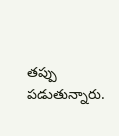తప్పు పడుతున్నారు.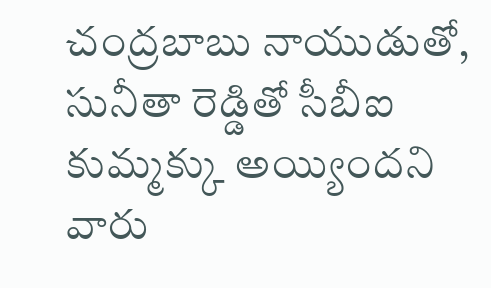చంద్రబాబు నాయుడుతో, సునీతా రెడ్డితో సీబీఐ కుమ్మక్కు అయ్యిందని వారు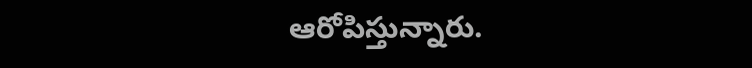ఆరోపిస్తున్నారు.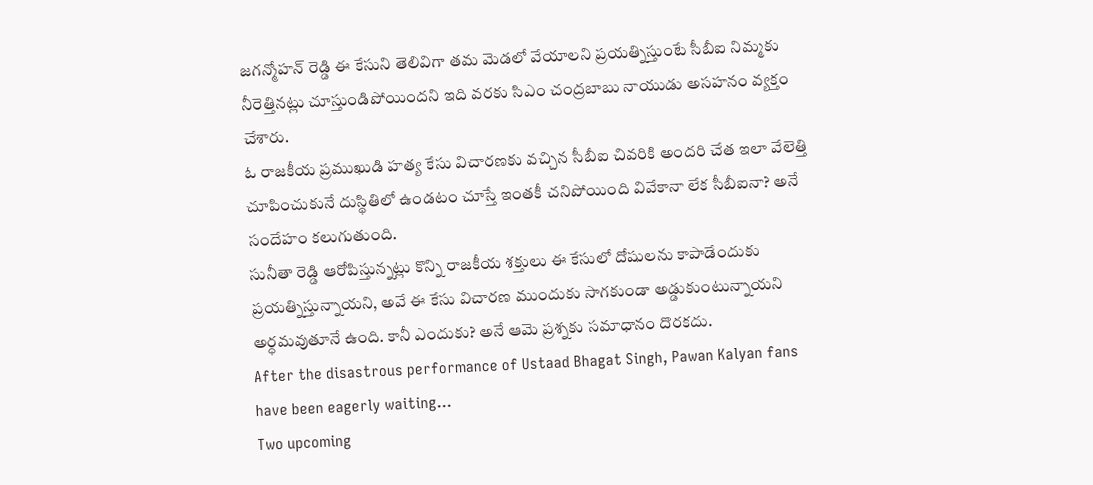జగన్మోహన్ రెడ్డి ఈ కేసుని తెలివిగా తమ మెడలో వేయాలని ప్రయత్నిస్తుంటే సీబీఐ నిమ్మకు నీరెత్తినట్లు చూస్తుండిపోయిందని ఇది వరకు సిఎం చంద్రబాబు నాయుడు అసహనం వ్యక్తం చేశారు.
ఓ రాజకీయ ప్రముఖుడి హత్య కేసు విచారణకు వచ్చిన సీబీఐ చివరికి అందరి చేత ఇలా వేలెత్తి చూపించుకునే దుస్థితిలో ఉండటం చూస్తే ఇంతకీ చనిపోయింది వివేకానా లేక సీబీఐనా? అనే సందేహం కలుగుతుంది.
సునీతా రెడ్డి ఆరోపిస్తున్నట్లు కొన్ని రాజకీయ శక్తులు ఈ కేసులో దోషులను కాపాడేందుకు ప్రయత్నిస్తున్నాయని, అవే ఈ కేసు విచారణ ముందుకు సాగకుండా అడ్డుకుంటున్నాయని అర్ధమవుతూనే ఉంది. కానీ ఎందుకు? అనే ఆమె ప్రశ్నకు సమాధానం దొరకదు.
After the disastrous performance of Ustaad Bhagat Singh, Pawan Kalyan fans have been eagerly waiting…
Two upcoming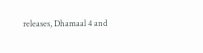releases, Dhamaal 4 and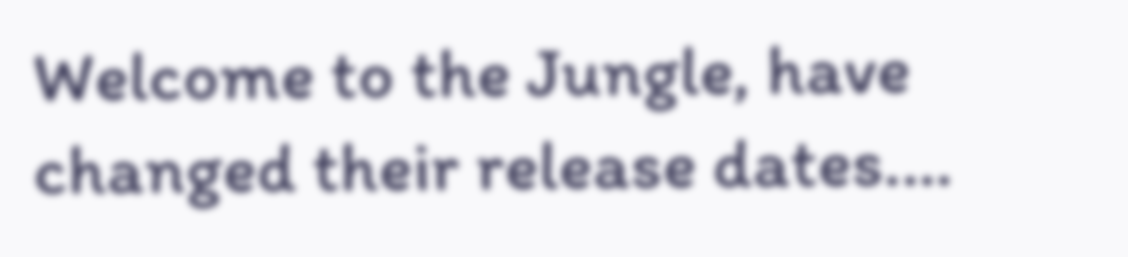Welcome to the Jungle, have changed their release dates.…